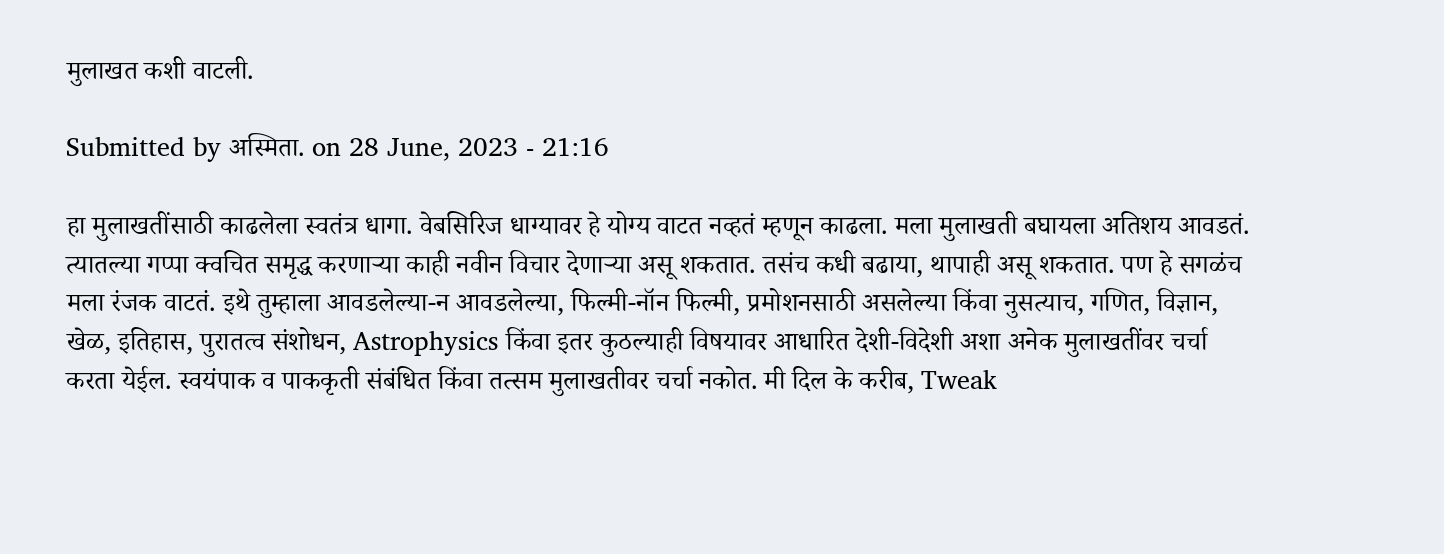मुलाखत कशी वाटली.

Submitted by अस्मिता. on 28 June, 2023 - 21:16

हा मुलाखतींसाठी काढलेला स्वतंत्र धागा. वेबसिरिज धाग्यावर हे योग्य वाटत नव्हतं म्हणून काढला. मला मुलाखती बघायला अतिशय आवडतं. त्यातल्या गप्पा क्वचित समृद्ध करणाऱ्या काही नवीन विचार देणाऱ्या असू शकतात. तसंच कधी बढाया, थापाही असू शकतात. पण हे सगळंच मला रंजक वाटतं. इथे तुम्हाला आवडलेल्या-न आवडलेल्या, फिल्मी-नॉन फिल्मी, प्रमोशनसाठी असलेल्या किंवा नुसत्याच, गणित, विज्ञान, खेळ, इतिहास, पुरातत्व संशोधन, Astrophysics किंवा इतर कुठल्याही विषयावर आधारित देशी-विदेशी अशा अनेक मुलाखतींवर चर्चा करता येईल. स्वयंपाक व पाककृती संबंधित किंवा तत्सम मुलाखतीवर चर्चा नकोत. मी दिल के करीब, Tweak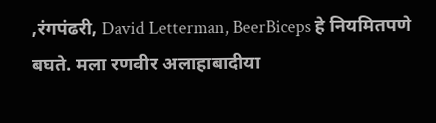,रंगपंढरी, David Letterman, BeerBiceps हे नियमितपणे बघते. मला रणवीर अलाहाबादीया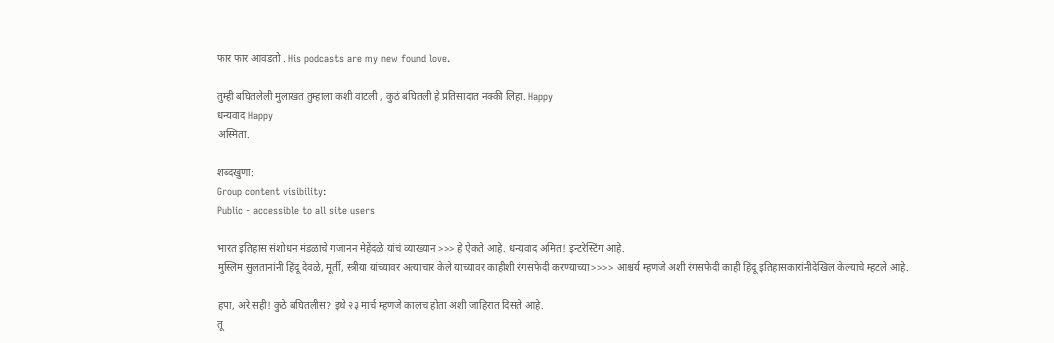फार फार आवडतो . His podcasts are my new found love.

तुम्ही बघितलेली मुलाखत तुम्हाला कशी वाटली , कुठं बघितली हे प्रतिसादात नक्की लिहा. Happy
धन्यवाद Happy
अस्मिता.

शब्दखुणा:
Group content visibility:
Public - accessible to all site users

भारत इतिहास संशोधन मंडळाचे गजानन मेहेंदळे यांचं व्याख्यान >>> हे ऐकते आहे. धन्यवाद अमित! इन्टरेस्टिंग आहे.
मुस्लिम सुलतानांनी हिंदू देवळे, मूर्ती, स्त्रीया यांच्यावर अत्याचार केले याच्यावर काहीशी रंगसफेदी करण्याच्या>>>> आश्चर्य म्हणजे अशी रंगसफेदी काही हिंदू इतिहासकारांनीदेखिल केल्याचे म्हटले आहे.

हपा, अरे सही! कुठे बघितलीस? इथे २३ मार्च म्हणजे कालच होता अशी जाहिरात दिसते आहे.
तू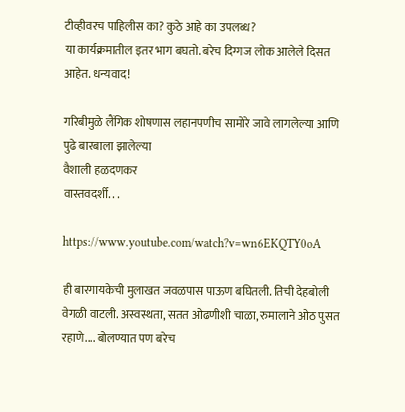टीव्हीवरच पाहिलीस का? कुठे आहे का उपलब्ध?
या कार्यक्रमातील इतर भाग बघतो. बरेच दिग्गज लोक आलेले दिसत आहेत. धन्यवाद!

गरिबीमुळे लैंगिक शोषणास लहानपणीच सामोरे जावे लागलेल्या आणि पुढे बारबाला झालेल्या
वैशाली हळदणकर
वास्तवदर्शी. . .

https://www.youtube.com/watch?v=wn6EKQTY0oA

ही बारगायकेची मुलाखत जवळपास पाऊण बघितली. तिची देहबोली वेगळी वाटली. अस्वस्थता, सतत ओढणीशी चाळा, रुमालाने ओठ पुसत रहाणे.... बोलण्यात पण बरेच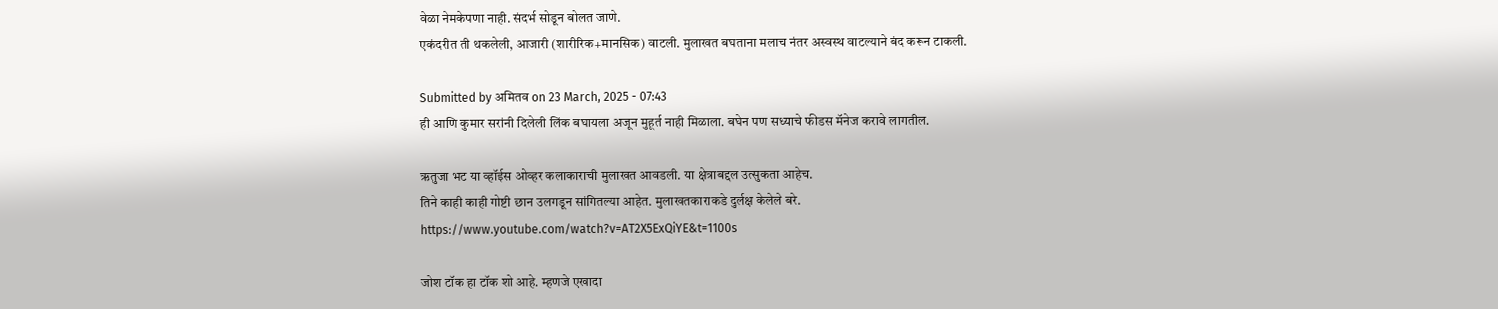वेळा नेमकेपणा नाही. संदर्भ सोडून बोलत जाणे.
एकंदरीत ती थकलेली, आजारी (शारीरिक+मानसिक) वाटली. मुलाखत बघताना मलाच नंतर अस्वस्थ वाटल्याने बंद करून टाकली.

Submitted by अमितव on 23 March, 2025 - 07:43
ही आणि कुमार सरांनी दिलेली लिंक बघायला अजून मुहूर्त नाही मिळाला. बघेन पण सध्याचे फीडस मॅनेज करावे लागतील.

ऋतुजा भट या व्हॉईस ओव्हर कलाकाराची मुलाखत आवडली. या क्षेत्राबद्दल उत्सुकता आहेच.
तिने काही काही गोष्टी छान उलगडून सांगितल्या आहेत. मुलाखतकाराकडे दुर्लक्ष केलेले बरे.
https://www.youtube.com/watch?v=AT2X5ExQiYE&t=1100s

जोश टॉक हा टॉक शो आहे. म्हणजे एखादा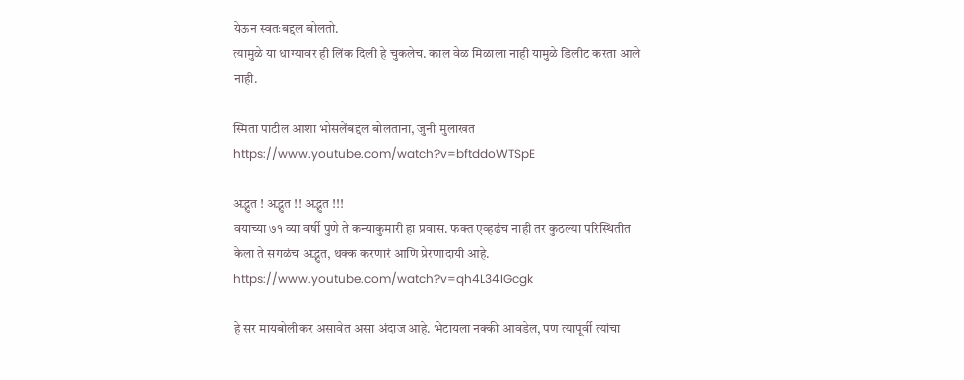येऊन स्वतःबद्दल बोलतो.
त्यामुळे या धाग्यावर ही लिंक दिली हे चुकलेच. काल वेळ मिळाला नाही यामुळे डिलीट करता आले नाही.

स्मिता पाटील आशा भोसलेंबद्दल बोलताना, जुनी मुलाखत
https://www.youtube.com/watch?v=bftddoWTSpE

अद्भुत ! अद्भुत !! अद्भुत !!!
वयाच्या ७१ व्या वर्षी पुणे ते कन्याकुमारी हा प्रवास. फक्त एव्हढंच नाही तर कुठल्या परिस्थितीत केला ते सगळंच अद्भुत, थक्क करणारं आणि प्रेरणादायी आहे.
https://www.youtube.com/watch?v=qh4L34IGcgk

हे सर मायबोलीकर असावेत असा अंदाज आहे. भेटायला नक्की आवडेल, पण त्यापूर्वी त्यांचा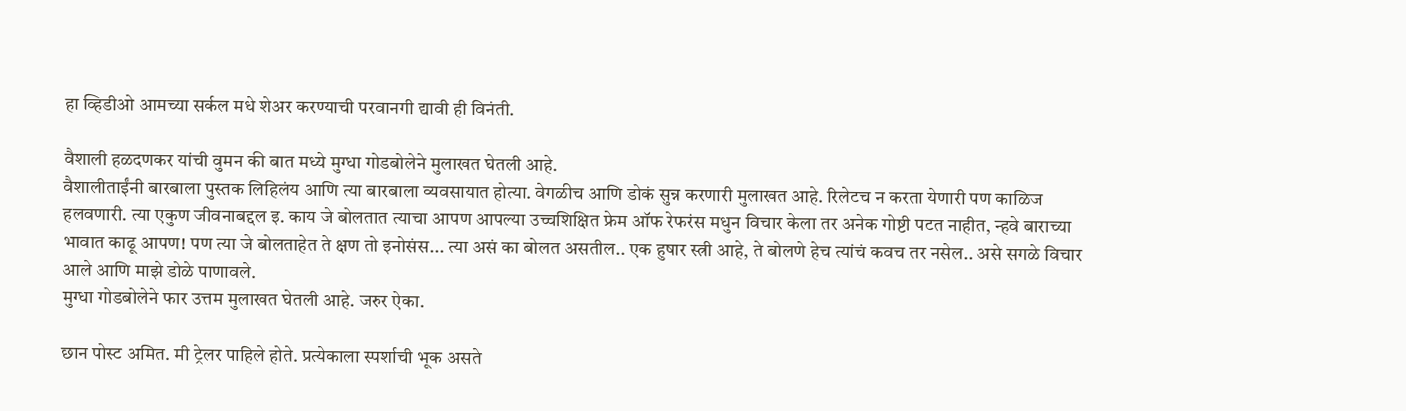हा व्हिडीओ आमच्या सर्कल मधे शेअर करण्याची परवानगी द्यावी ही विनंती.

वैशाली हळदणकर यांची वुमन की बात मध्ये मुग्धा गोडबोलेने मुलाखत घेतली आहे.
वैशालीताईंनी बारबाला पुस्तक लिहिलंय आणि त्या बारबाला व्यवसायात होत्या. वेगळीच आणि डोकं सुन्न करणारी मुलाखत आहे. रिलेटच न करता येणारी पण काळिज हलवणारी. त्या एकुण जीवनाबद्दल इ. काय जे बोलतात त्याचा आपण आपल्या उच्चशिक्षित फ्रेम ऑफ रेफरंस मधुन विचार केला तर अनेक गोष्टी पटत नाहीत, न्हवे बाराच्या भावात काढू आपण! पण त्या जे बोलताहेत ते क्षण तो इनोसंस... त्या असं का बोलत असतील.. एक हुषार स्त्री आहे, ते बोलणे हेच त्यांचं कवच तर नसेल.. असे सगळे विचार आले आणि माझे डोळे पाणावले.
मुग्धा गोडबोलेने फार उत्तम मुलाखत घेतली आहे. जरुर ऐका.

छान पोस्ट अमित. मी ट्रेलर पाहिले होते. प्रत्येकाला स्पर्शाची भूक असते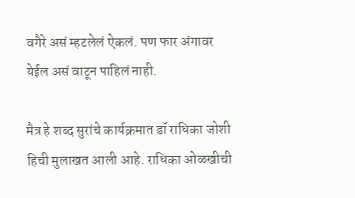वगैरे असं म्हटलेलं ऐकलं. पण फार अंगावर येईल असं वाटून पाहिलं नाही.

मैत्र हे शब्द सुरांचे कार्यक्रमात डॉ राधिका जोशी हिची मुलाखत आली आहे. राधिका ओळखीची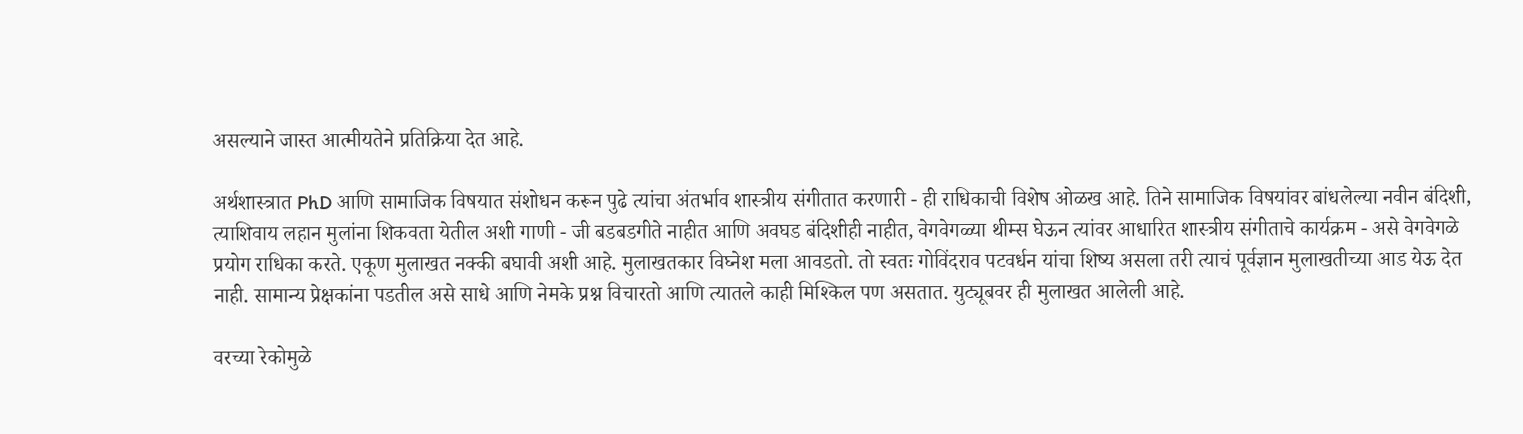असल्याने जास्त आत्मीयतेने प्रतिक्रिया देत आहे.

अर्थशास्त्रात PhD आणि सामाजिक विषयात संशोधन करून पुढे त्यांचा अंतर्भाव शास्त्रीय संगीतात करणारी - ही राधिकाची विशेष ओळख आहे. तिने सामाजिक विषयांवर बांधलेल्या नवीन बंदिशी, त्याशिवाय लहान मुलांना शिकवता येतील अशी गाणी - जी बडबडगीते नाहीत आणि अवघड बंदिशीही नाहीत, वेगवेगळ्या थीम्स घेऊन त्यांवर आधारित शास्त्रीय संगीताचे कार्यक्रम - असे वेगवेगळे प्रयोग राधिका करते. एकूण मुलाखत नक्की बघावी अशी आहे. मुलाखतकार विघ्नेश मला आवडतो. तो स्वतः गोविंदराव पटवर्धन यांचा शिष्य असला तरी त्याचं पूर्वज्ञान मुलाखतीच्या आड येऊ देत नाही. सामान्य प्रेक्षकांना पडतील असे साधे आणि नेमके प्रश्न विचारतो आणि त्यातले काही मिश्किल पण असतात. युट्यूबवर ही मुलाखत आलेली आहे.

वरच्या रेकोमुळे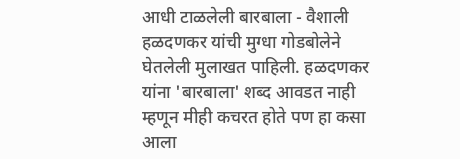आधी टाळलेली बारबाला - वैशाली हळदणकर यांची मुग्धा गोडबोलेने घेतलेली मुलाखत पाहिली. हळदणकर यांना 'बारबाला' शब्द आवडत नाही म्हणून मीही कचरत होते पण हा कसा आला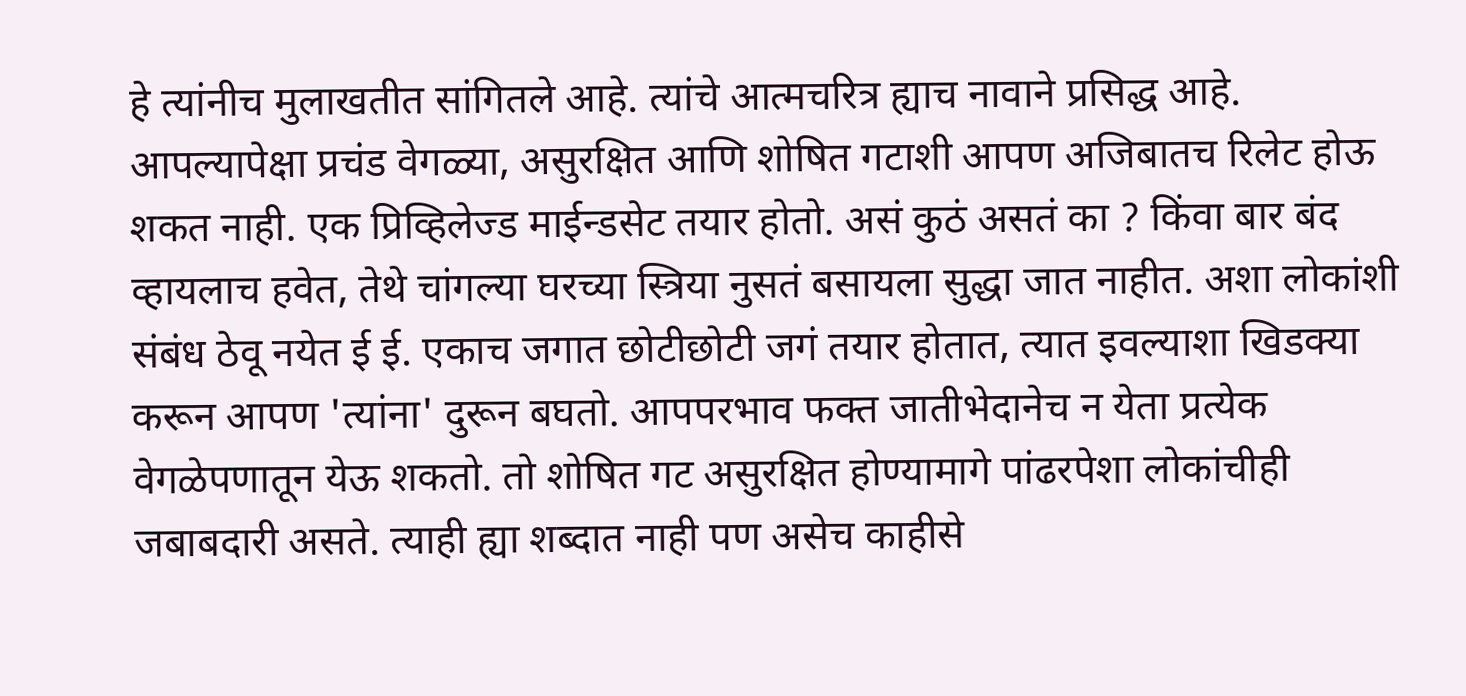हे त्यांनीच मुलाखतीत सांगितले आहे. त्यांचे आत्मचरित्र ह्याच नावाने प्रसिद्ध आहे. आपल्यापेक्षा प्रचंड वेगळ्या, असुरक्षित आणि शोषित गटाशी आपण अजिबातच रिलेट होऊ शकत नाही. एक प्रिव्हिलेज्ड माईन्डसेट तयार होतो. असं कुठं असतं का ? किंवा बार बंद व्हायलाच हवेत, तेथे चांगल्या घरच्या स्त्रिया नुसतं बसायला सुद्धा जात नाहीत. अशा लोकांशी संबंध ठेवू नयेत ई ई. एकाच जगात छोटीछोटी जगं तयार होतात, त्यात इवल्याशा खिडक्या करून आपण 'त्यांना' दुरून बघतो. आपपरभाव फक्त जातीभेदानेच न येता प्रत्येक वेगळेपणातून येऊ शकतो. तो शोषित गट असुरक्षित होण्यामागे पांढरपेशा लोकांचीही जबाबदारी असते. त्याही ह्या शब्दात नाही पण असेच काहीसे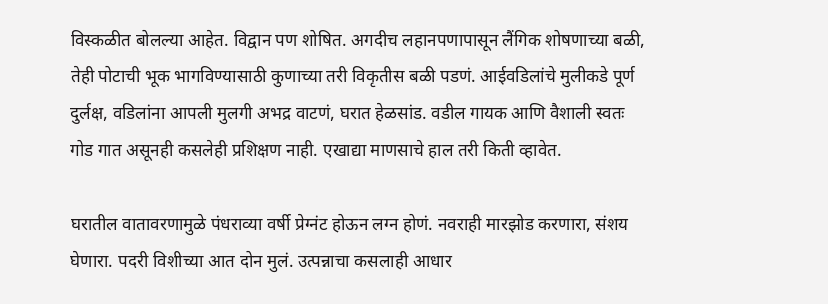विस्कळीत बोलल्या आहेत. विद्वान पण शोषित. अगदीच लहानपणापासून लैंगिक शोषणाच्या बळी, तेही पोटाची भूक भागविण्यासाठी कुणाच्या तरी विकृतीस बळी पडणं. आईवडिलांचे मुलीकडे पूर्ण दुर्लक्ष, वडिलांना आपली मुलगी अभद्र वाटणं, घरात हेळसांड. वडील गायक आणि वैशाली स्वतः गोड गात असूनही कसलेही प्रशिक्षण नाही. एखाद्या माणसाचे हाल तरी किती व्हावेत.

घरातील वातावरणामुळे पंधराव्या वर्षी प्रेग्नंट होऊन लग्न होणं. नवराही मारझोड करणारा, संशय घेणारा. पदरी विशीच्या आत दोन मुलं. उत्पन्नाचा कसलाही आधार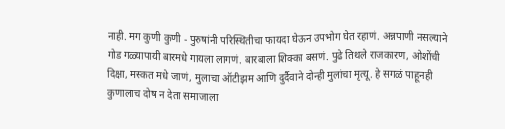नाही. मग कुणी कुणी - पुरुषांनी परिस्थितीचा फायदा घेऊन उपभोग घेत रहाणं. अन्नपाणी नसल्याने गोड गळ्यापायी बारमधे गायला लागणं. बारबाला शिक्का बसणं. पुढे तिथले राजकारण, ओशोंची दिक्षा, मस्कत मधे जाणं, मुलाचा ऑटीझम आणि दुर्दैवाने दोन्ही मुलांचा मृत्यू. हे सगळं पाहूनही कुणालाच दोष न देता समाजाला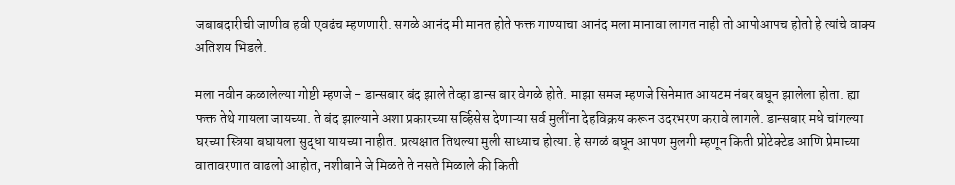जबाबदारीची जाणीव हवी एवढंच म्हणणारी. सगळे आनंद मी मानत होते फक्त गाण्याचा आनंद मला मानावा लागत नाही तो आपोआपच होतो हे त्यांचे वाक्य अतिशय भिडले.

मला नवीन कळालेल्या गोष्टी म्हणजे - डान्सबार बंद झाले तेव्हा डान्स बार वेगळे होते. माझा समज म्हणजे सिनेमात आयटम नंबर बघून झालेला होता. ह्या फक्त तेथे गायला जायच्या. ते बंद झाल्याने अशा प्रकारच्या सर्व्हिसेस देणाऱ्या सर्व मुलींना देहविक्रय करून उदरभरण करावे लागले. डान्सबार मधे चांगल्या घरच्या स्त्रिया बघायला सुद्धा यायच्या नाहीत. प्रत्यक्षात तिथल्या मुली साध्याच होत्या. हे सगळं बघून आपण मुलगी म्हणून किती प्रोटेक्टेड आणि प्रेमाच्या वातावरणात वाढलो आहोत, नशीबाने जे मिळते ते नसते मिळाले की किती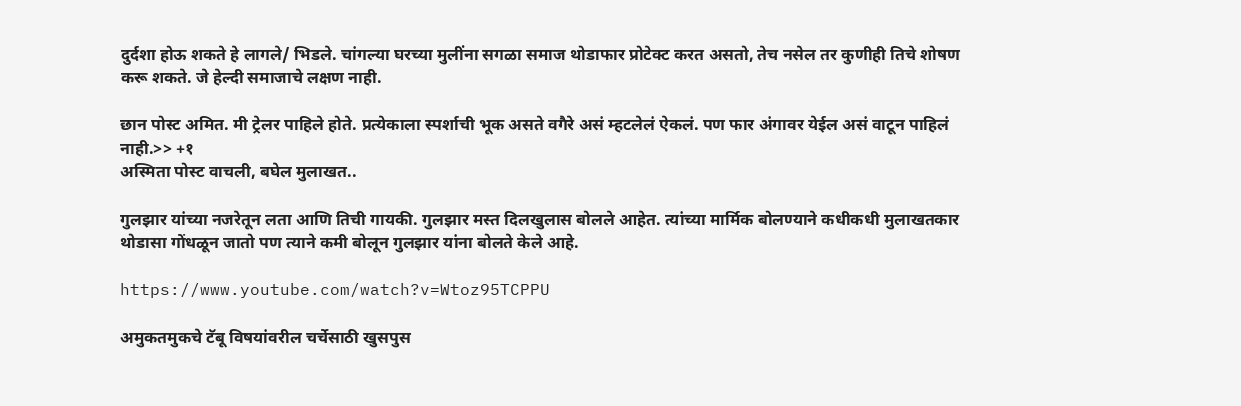दुर्दशा होऊ शकते हे लागले/ भिडले. चांगल्या घरच्या मुलींना सगळा समाज थोडाफार प्रोटेक्ट करत असतो, तेच नसेल तर कुणीही तिचे शोषण करू शकते. जे हेल्दी समाजाचे लक्षण नाही.

छान पोस्ट अमित. मी ट्रेलर पाहिले होते. प्रत्येकाला स्पर्शाची भूक असते वगैरे असं म्हटलेलं ऐकलं. पण फार अंगावर येईल असं वाटून पाहिलं नाही.>> +१
अस्मिता पोस्ट वाचली, बघेल मुलाखत..

गुलझार यांच्या नजरेतून लता आणि तिची गायकी. गुलझार मस्त दिलखुलास बोलले आहेत. त्यांच्या मार्मिक बोलण्याने कधीकधी मुलाखतकार थोडासा गोंधळून जातो पण त्याने कमी बोलून गुलझार यांना बोलते केले आहे.

https://www.youtube.com/watch?v=Wtoz95TCPPU

अमुकतमुकचे टॅबू विषयांवरील चर्चेसाठी खुसपुस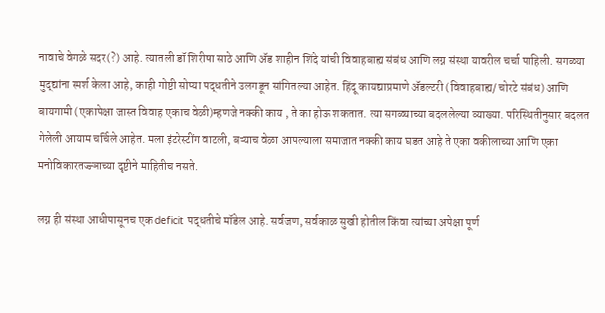नावाचे वेगळे सदर(?) आहे. त्यातली डॉ शिरीषा साठे आणि ॲड शाहीन शिंदे यांची विवाहबाह्य संबंध आणि लग्न संस्था यावरील चर्चा पाहिली. सगळ्या मुद्द्यांना स्पर्श केला आहे, काही गोष्टी सोप्या पद्धतीने उलगडून सांगितल्या आहेत. हिंदू कायद्याप्रमाणे ॲडल्टरी (विवाहबाह्य/ चोरटे संबंध) आणि बायगामी (एकापेक्षा जास्त विवाह एकाच वेळी)म्हणजे नक्की काय , ते का होऊ शकतात. त्या सगळ्याच्या बदललेल्या व्याख्या. परिस्थितीनुसार बदलत गेलेली आयाम चर्चिले आहेत. मला इंटरेस्टींग वाटली, बऱ्याच वेळा आपल्याला समाजात नक्की काय घडत आहे ते एका वकीलाच्या आणि एका मनोविकारतज्ज्ञाच्या दृष्टीने माहितीच नसते.

लग्न ही संस्था आधीपासूनच एक deficit पद्धतीचे मॉडेल आहे. सर्वजण, सर्वकाळ सुखी होतील किंवा त्यांच्या अपेक्षा पूर्ण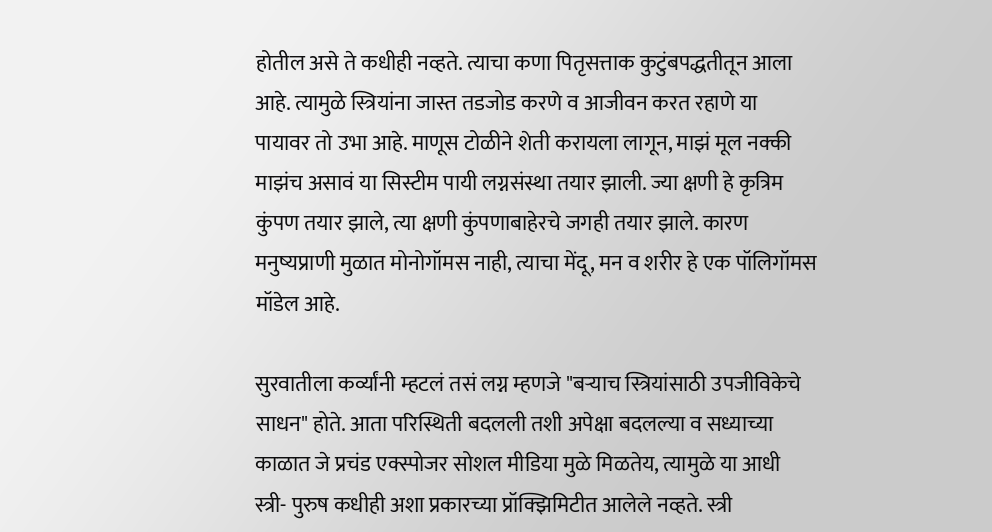होतील असे ते कधीही नव्हते. त्याचा कणा पितृसत्ताक कुटुंबपद्धतीतून आला आहे. त्यामुळे स्त्रियांना जास्त तडजोड करणे व आजीवन करत रहाणे या पायावर तो उभा आहे. माणूस टोळीने शेती करायला लागून, माझं मूल नक्की माझंच असावं या सिस्टीम पायी लग्नसंस्था तयार झाली. ज्या क्षणी हे कृत्रिम कुंपण तयार झाले, त्या क्षणी कुंपणाबाहेरचे जगही तयार झाले. कारण मनुष्यप्राणी मुळात मोनोगॉमस नाही, त्याचा मेंदू, मन व शरीर हे एक पॉलिगॉमस मॉडेल आहे.

सुरवातीला कर्व्यांनी म्हटलं तसं लग्न म्हणजे "बऱ्याच स्त्रियांसाठी उपजीविकेचे साधन" होते. आता परिस्थिती बदलली तशी अपेक्षा बदलल्या व सध्याच्या काळात जे प्रचंड एक्स्पोजर सोशल मीडिया मुळे मिळतेय, त्यामुळे या आधी स्त्री- पुरुष कधीही अशा प्रकारच्या प्रॉक्झिमिटीत आलेले नव्हते. स्त्री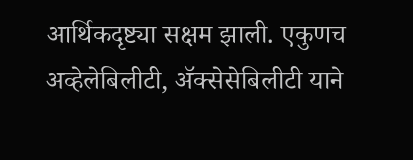आर्थिकदृष्ट्या सक्षम झाली. एकुणच अव्हेलेबिलीटी, ॲक्सेसेबिलीटी याने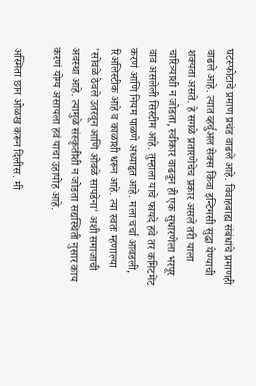घटस्फोटाचे प्रमाण प्रचंड वाढले आहे. विवाहबाह्य संबंधांचे प्रमाणही वाढले आहे. त्यात व्हर्चुअल सेक्स किंवा इन्टिमसी सुद्धा येण्याची शक्यता असते. हे सगळे प्रतारणेचेच प्रकार असले तरी याला चारित्र्याशी न जोडता, स्वीकार वाढवून ही एक सुधारणेला भरपूर वाव असलेली सिस्टीम आहे. तुम्हाला याचे फायदे हवे तर कमिटमेंट करणं आणि नियम पाळणे अध्याहृत आहे. मला चर्चा आवडली, रिअलिस्टीक आहे व काळाशी धरून आहे. त्या स्वतः म्हणाल्या 'सोवळे ठेवले उतरवून आणि ओवळे सापडेना' अशी समाजाची अवस्था आहे. त्यामुळे संस्कृतीशी न जोडता सद्यस्थिती नुसार काय करणं योग्य असायला हवं याचा उहापोह आहे.

अस्मिता छान ओळख करून दिलीस. मी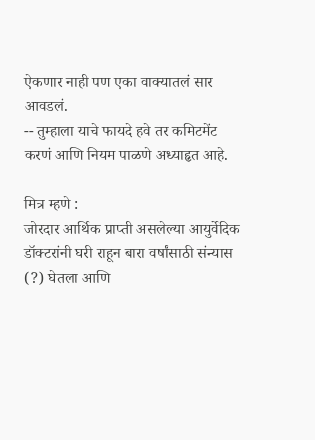ऐकणार नाही पण एका वाक्यातलं सार आवडलं.
-- तुम्हाला याचे फायदे हवे तर कमिटमेंट करणं आणि नियम पाळणे अध्याहृत आहे.

मित्र म्हणे :
जोरदार आर्थिक प्राप्ती असलेल्या आयुर्वेदिक डॉक्टरांनी घरी राहून बारा वर्षांसाठी संन्यास (?) घेतला आणि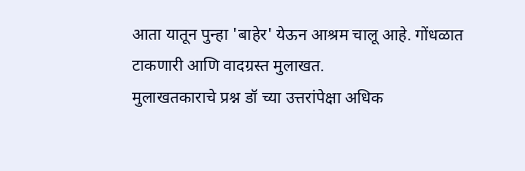आता यातून पुन्हा 'बाहेर' येऊन आश्रम चालू आहे. गोंधळात टाकणारी आणि वादग्रस्त मुलाखत.
मुलाखतकाराचे प्रश्न डॉ च्या उत्तरांपेक्षा अधिक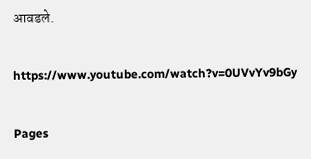आवडले.

https://www.youtube.com/watch?v=0UVvYv9bGy

Pages